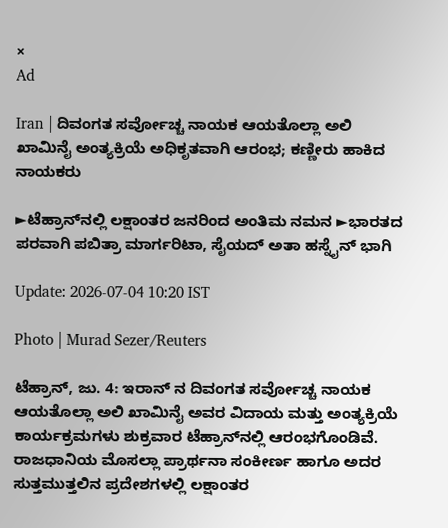×
Ad

Iran | ದಿವಂಗತ ಸರ್ವೋಚ್ಚ ನಾಯಕ ಆಯತೊಲ್ಲಾ ಅಲಿ ಖಾಮಿನೈ ಅಂತ್ಯಕ್ರಿಯೆ ಅಧಿಕೃತವಾಗಿ ಆರಂಭ; ಕಣ್ಣೀರು ಹಾಕಿದ ನಾಯಕರು

►ಟೆಹ್ರಾನ್‌ನಲ್ಲಿ ಲಕ್ಷಾಂತರ ಜನರಿಂದ ಅಂತಿಮ ನಮನ ►ಭಾರತದ ಪರವಾಗಿ ಪಬಿತ್ರಾ ಮಾರ್ಗರಿಟಾ, ಸೈಯದ್ ಅತಾ ಹಸ್ನೈನ್ ಭಾಗಿ

Update: 2026-07-04 10:20 IST

Photo | Murad Sezer/Reuters

ಟೆಹ್ರಾನ್, ಜು. 4: ಇರಾನ್‌ ನ ದಿವಂಗತ ಸರ್ವೋಚ್ಚ ನಾಯಕ ಆಯತೊಲ್ಲಾ ಅಲಿ ಖಾಮಿನೈ ಅವರ ವಿದಾಯ ಮತ್ತು ಅಂತ್ಯಕ್ರಿಯೆ ಕಾರ್ಯಕ್ರಮಗಳು ಶುಕ್ರವಾರ ಟೆಹ್ರಾನ್‌ನಲ್ಲಿ ಆರಂಭಗೊಂಡಿವೆ. ರಾಜಧಾನಿಯ ಮೊಸಲ್ಲಾ ಪ್ರಾರ್ಥನಾ ಸಂಕೀರ್ಣ ಹಾಗೂ ಅದರ ಸುತ್ತಮುತ್ತಲಿನ ಪ್ರದೇಶಗಳಲ್ಲಿ ಲಕ್ಷಾಂತರ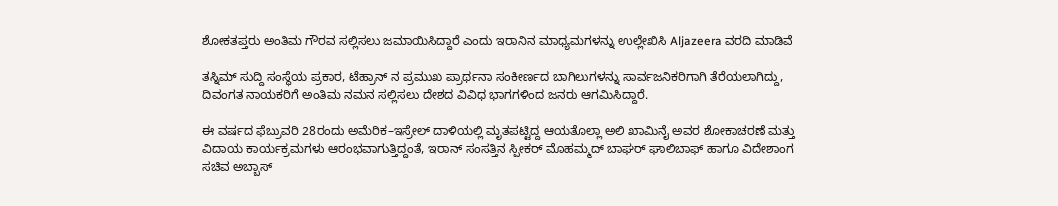ಶೋಕತಪ್ತರು ಅಂತಿಮ ಗೌರವ ಸಲ್ಲಿಸಲು ಜಮಾಯಿಸಿದ್ದಾರೆ ಎಂದು ಇರಾನಿನ ಮಾಧ್ಯಮಗಳನ್ನು ಉಲ್ಲೇಖಿಸಿ Aljazeera ವರದಿ ಮಾಡಿವೆ

ತಸ್ನಿಮ್ ಸುದ್ದಿ ಸಂಸ್ಥೆಯ ಪ್ರಕಾರ, ಟೆಹ್ರಾನ್‌ ನ ಪ್ರಮುಖ ಪ್ರಾರ್ಥನಾ ಸಂಕೀರ್ಣದ ಬಾಗಿಲುಗಳನ್ನು ಸಾರ್ವಜನಿಕರಿಗಾಗಿ ತೆರೆಯಲಾಗಿದ್ದು, ದಿವಂಗತ ನಾಯಕರಿಗೆ ಅಂತಿಮ ನಮನ ಸಲ್ಲಿಸಲು ದೇಶದ ವಿವಿಧ ಭಾಗಗಳಿಂದ ಜನರು ಆಗಮಿಸಿದ್ದಾರೆ.

ಈ ವರ್ಷದ ಫೆಬ್ರುವರಿ 28ರಂದು ಅಮೆರಿಕ–ಇಸ್ರೇಲ್ ದಾಳಿಯಲ್ಲಿ ಮೃತಪಟ್ಟಿದ್ದ ಆಯತೊಲ್ಲಾ ಅಲಿ ಖಾಮಿನೈ ಅವರ ಶೋಕಾಚರಣೆ ಮತ್ತು ವಿದಾಯ ಕಾರ್ಯಕ್ರಮಗಳು ಆರಂಭವಾಗುತ್ತಿದ್ದಂತೆ, ಇರಾನ್ ಸಂಸತ್ತಿನ ಸ್ಪೀಕರ್ ಮೊಹಮ್ಮದ್ ಬಾಘರ್ ಘಾಲಿಬಾಫ್ ಹಾಗೂ ವಿದೇಶಾಂಗ ಸಚಿವ ಅಬ್ಬಾಸ್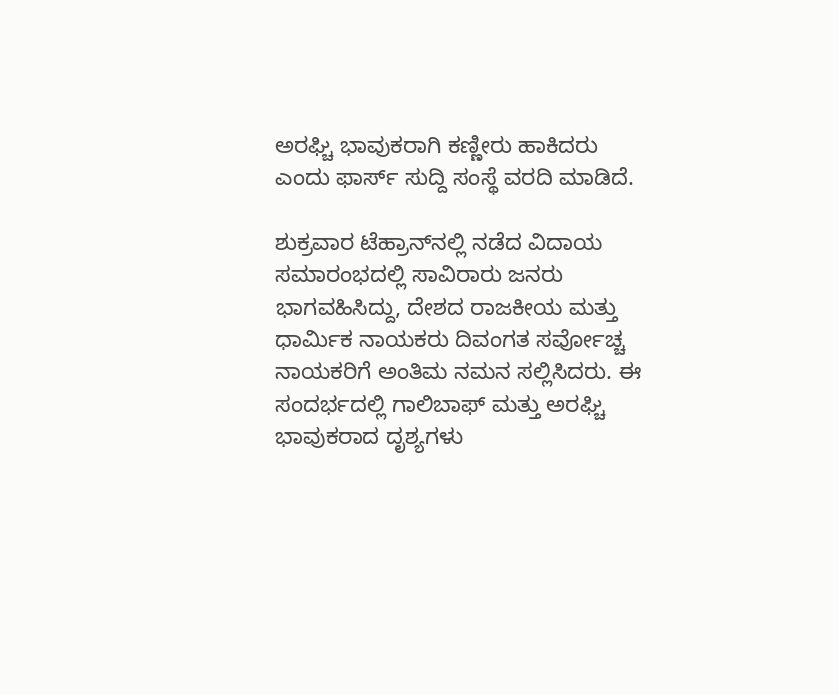ಅರಘ್ಚಿ ಭಾವುಕರಾಗಿ ಕಣ್ಣೀರು ಹಾಕಿದರು ಎಂದು ಫಾರ್ಸ್ ಸುದ್ದಿ ಸಂಸ್ಥೆ ವರದಿ ಮಾಡಿದೆ.

ಶುಕ್ರವಾರ ಟೆಹ್ರಾನ್‌ನಲ್ಲಿ ನಡೆದ ವಿದಾಯ ಸಮಾರಂಭದಲ್ಲಿ ಸಾವಿರಾರು ಜನರು ಭಾಗವಹಿಸಿದ್ದು, ದೇಶದ ರಾಜಕೀಯ ಮತ್ತು ಧಾರ್ಮಿಕ ನಾಯಕರು ದಿವಂಗತ ಸರ್ವೋಚ್ಚ ನಾಯಕರಿಗೆ ಅಂತಿಮ ನಮನ ಸಲ್ಲಿಸಿದರು. ಈ ಸಂದರ್ಭದಲ್ಲಿ ಗಾಲಿಬಾಫ್ ಮತ್ತು ಅರಘ್ಚಿ ಭಾವುಕರಾದ ದೃಶ್ಯಗಳು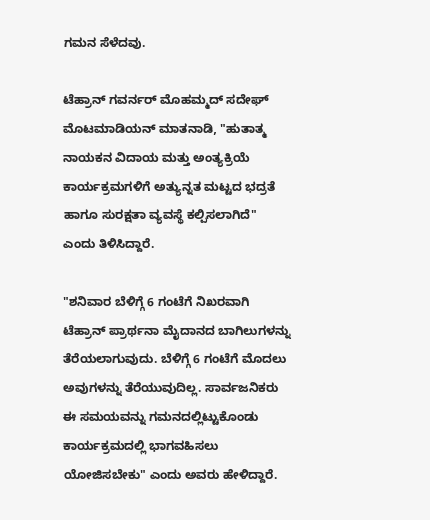ಗಮನ ಸೆಳೆದವು.

ಟೆಹ್ರಾನ್ ಗವರ್ನರ್ ಮೊಹಮ್ಮದ್ ಸದೇಘ್ ಮೊಟಮಾಡಿಯನ್ ಮಾತನಾಡಿ, "ಹುತಾತ್ಮ ನಾಯಕನ ವಿದಾಯ ಮತ್ತು ಅಂತ್ಯಕ್ರಿಯೆ ಕಾರ್ಯಕ್ರಮಗಳಿಗೆ ಅತ್ಯುನ್ನತ ಮಟ್ಟದ ಭದ್ರತೆ ಹಾಗೂ ಸುರಕ್ಷತಾ ವ್ಯವಸ್ಥೆ ಕಲ್ಪಿಸಲಾಗಿದೆ" ಎಂದು ತಿಳಿಸಿದ್ದಾರೆ.

"ಶನಿವಾರ ಬೆಳಿಗ್ಗೆ 6 ಗಂಟೆಗೆ ನಿಖರವಾಗಿ ಟೆಹ್ರಾನ್ ಪ್ರಾರ್ಥನಾ ಮೈದಾನದ ಬಾಗಿಲುಗಳನ್ನು ತೆರೆಯಲಾಗುವುದು. ಬೆಳಿಗ್ಗೆ 6 ಗಂಟೆಗೆ ಮೊದಲು ಅವುಗಳನ್ನು ತೆರೆಯುವುದಿಲ್ಲ. ಸಾರ್ವಜನಿಕರು ಈ ಸಮಯವನ್ನು ಗಮನದಲ್ಲಿಟ್ಟುಕೊಂಡು ಕಾರ್ಯಕ್ರಮದಲ್ಲಿ ಭಾಗವಹಿಸಲು ಯೋಜಿಸಬೇಕು" ಎಂದು ಅವರು ಹೇಳಿದ್ದಾರೆ.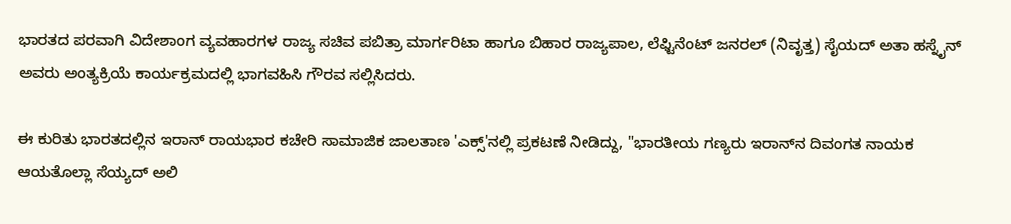ಭಾರತದ ಪರವಾಗಿ ವಿದೇಶಾಂಗ ವ್ಯವಹಾರಗಳ ರಾಜ್ಯ ಸಚಿವ ಪಬಿತ್ರಾ ಮಾರ್ಗರಿಟಾ ಹಾಗೂ ಬಿಹಾರ ರಾಜ್ಯಪಾಲ, ಲೆಫ್ಟಿನೆಂಟ್ ಜನರಲ್ (ನಿವೃತ್ತ) ಸೈಯದ್ ಅತಾ ಹಸ್ನೈನ್ ಅವರು ಅಂತ್ಯಕ್ರಿಯೆ ಕಾರ್ಯಕ್ರಮದಲ್ಲಿ ಭಾಗವಹಿಸಿ ಗೌರವ ಸಲ್ಲಿಸಿದರು.

ಈ ಕುರಿತು ಭಾರತದಲ್ಲಿನ ಇರಾನ್ ರಾಯಭಾರ ಕಚೇರಿ ಸಾಮಾಜಿಕ ಜಾಲತಾಣ 'ಎಕ್ಸ್'ನಲ್ಲಿ ಪ್ರಕಟಣೆ ನೀಡಿದ್ದು, "ಭಾರತೀಯ ಗಣ್ಯರು ಇರಾನ್‌ನ ದಿವಂಗತ ನಾಯಕ ಆಯತೊಲ್ಲಾ ಸೆಯ್ಯದ್ ಅಲಿ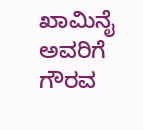ಖಾಮಿನೈ ಅವರಿಗೆ ಗೌರವ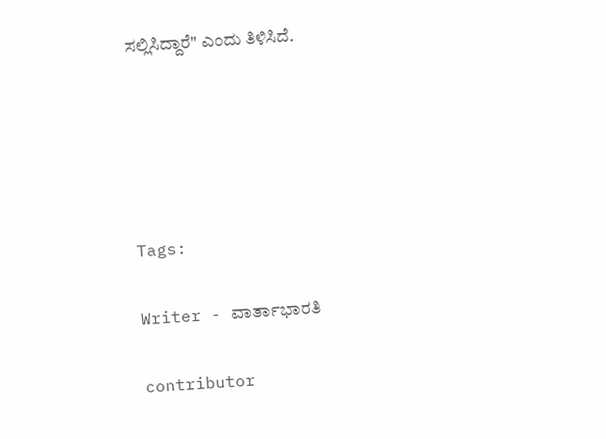ಸಲ್ಲಿಸಿದ್ದಾರೆ" ಎಂದು ತಿಳಿಸಿದೆ.





Tags:

Writer - ವಾರ್ತಾಭಾರತಿ

contributor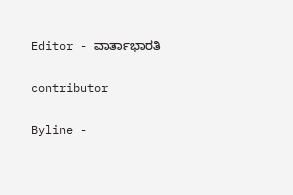Editor - ವಾರ್ತಾಭಾರತಿ

contributor

Byline -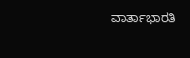ವಾರ್ತಾಭಾರತಿ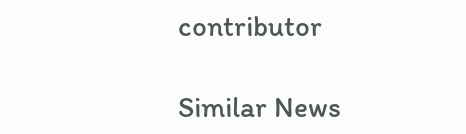contributor

Similar News